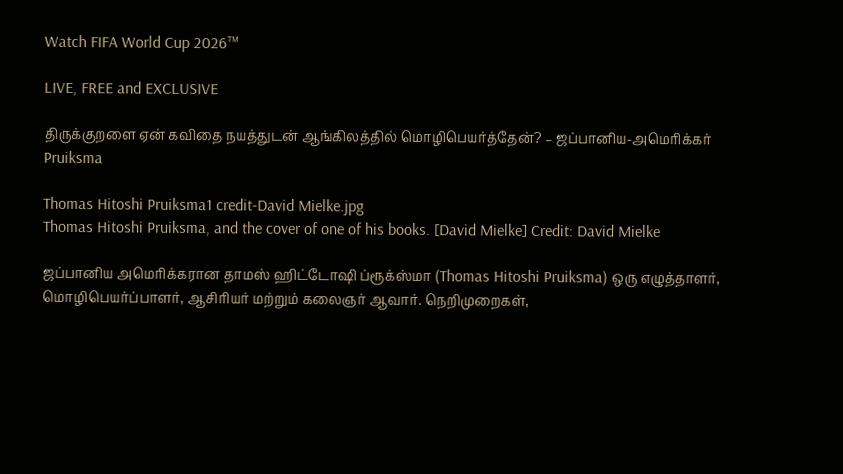Watch FIFA World Cup 2026™

LIVE, FREE and EXCLUSIVE

திருக்குறளை ஏன் கவிதை நயத்துடன் ஆங்கிலத்தில் மொழிபெயர்த்தேன்? – ஜப்பானிய-அமெரிக்கர் Pruiksma

Thomas Hitoshi Pruiksma1 credit-David Mielke.jpg
Thomas Hitoshi Pruiksma, and the cover of one of his books. [David Mielke] Credit: David Mielke

ஜப்பானிய அமெரிக்கரான தாமஸ் ஹிட்டோஷி ப்ரூக்ஸ்மா (Thomas Hitoshi Pruiksma) ஒரு எழுத்தாளர், மொழிபெயர்ப்பாளர், ஆசிரியர் மற்றும் கலைஞர் ஆவார். நெறிமுறைகள்,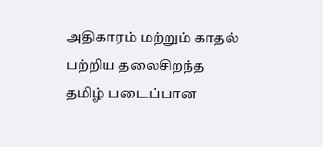அதிகாரம் மற்றும் காதல் பற்றிய தலைசிறந்த தமிழ் படைப்பான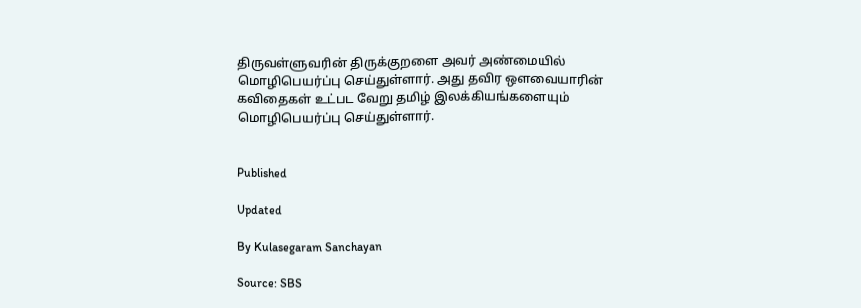திருவள்ளுவரின் திருக்குறளை அவர் அண்மையில் மொழிபெயர்ப்பு செய்துள்ளார். அது தவிர ஔவையாரின் கவிதைகள் உட்பட வேறு தமிழ் இலக்கியங்களையும் மொழிபெயர்ப்பு செய்துள்ளார்.


Published

Updated

By Kulasegaram Sanchayan

Source: SBS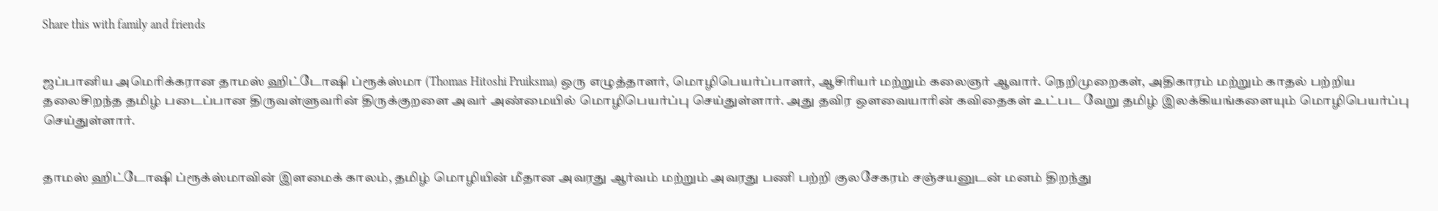Share this with family and friends


ஜப்பானிய அமெரிக்கரான தாமஸ் ஹிட்டோஷி ப்ரூக்ஸ்மா (Thomas Hitoshi Pruiksma) ஒரு எழுத்தாளர், மொழிபெயர்ப்பாளர், ஆசிரியர் மற்றும் கலைஞர் ஆவார். நெறிமுறைகள், அதிகாரம் மற்றும் காதல் பற்றிய தலைசிறந்த தமிழ் படைப்பான திருவள்ளுவரின் திருக்குறளை அவர் அண்மையில் மொழிபெயர்ப்பு செய்துள்ளார். அது தவிர ஔவையாரின் கவிதைகள் உட்பட வேறு தமிழ் இலக்கியங்களையும் மொழிபெயர்ப்பு செய்துள்ளார்.


தாமஸ் ஹிட்டோஷி ப்ரூக்ஸ்மாவின் இளமைக் காலம், தமிழ் மொழியின் மீதான அவரது ஆர்வம் மற்றும் அவரது பணி பற்றி குலசேகரம் சஞ்சயனுடன் மனம் திறந்து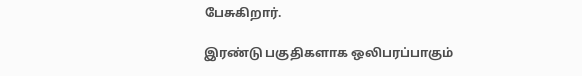பேசுகிறார்.

இரண்டு பகுதிகளாக ஒலிபரப்பாகும்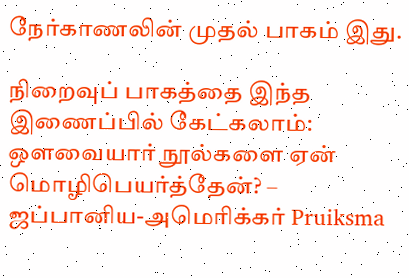நேர்காணலின் முதல் பாகம் இது.

நிறைவுப் பாகத்தை இந்த இணைப்பில் கேட்கலாம்: ஔவையார் நூல்களை ஏன் மொழிபெயர்த்தேன்? – ஜப்பானிய-அமெரிக்கர் Pruiksma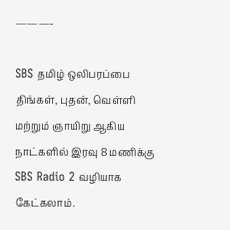———-

SBS தமிழ் ஒலிபரப்பை திங்கள், புதன், வெள்ளி மற்றும் ஞாயிறு ஆகிய நாட்களில் இரவு 8 மணிக்கு SBS Radio 2 வழியாக கேட்கலாம்.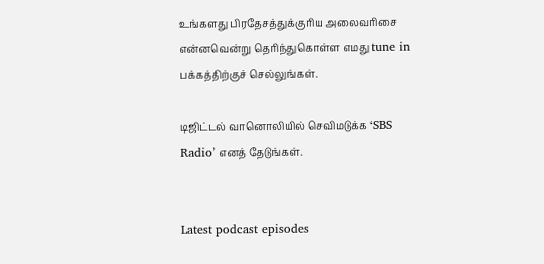உங்களது பிரதேசத்துக்குரிய அலைவரிசை என்னவென்று தெரிந்துகொள்ள எமது tune in பக்கத்திற்குச் செல்லுங்கள்.

டிஜிட்டல் வானொலியில் செவிமடுக்க ‘SBS Radio’ எனத் தேடுங்கள்.


Latest podcast episodes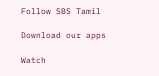Follow SBS Tamil

Download our apps

Watch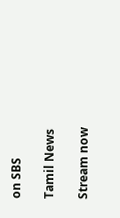on SBS

Tamil News

Stream now